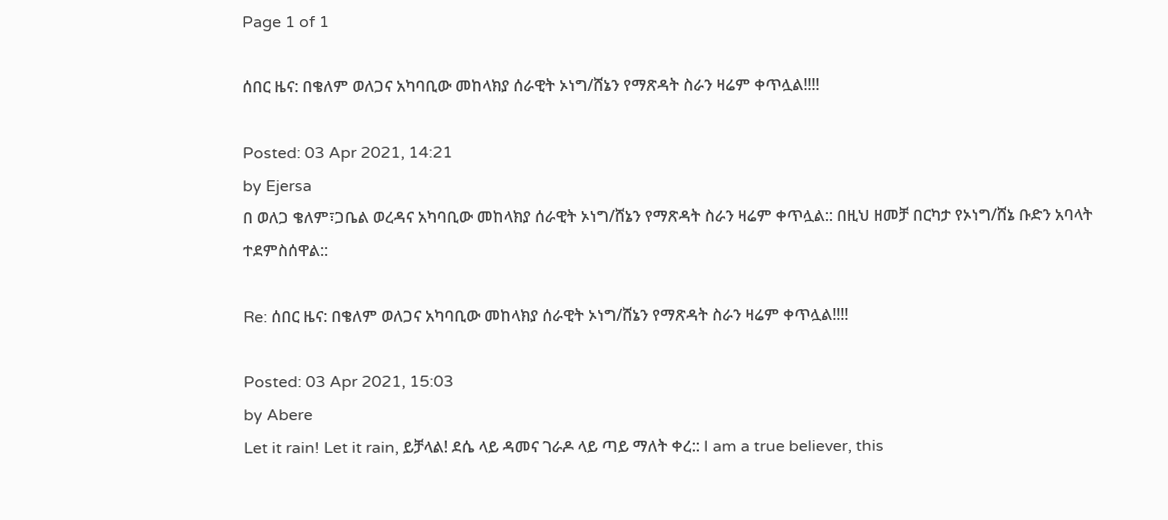Page 1 of 1

ሰበር ዜና: በቄለም ወለጋና አካባቢው መከላክያ ሰራዊት ኦነግ/ሸኔን የማጽዳት ስራን ዛሬም ቀጥሏል!!!!

Posted: 03 Apr 2021, 14:21
by Ejersa
በ ወለጋ ቄለም፣ጋቤል ወረዳና አካባቢው መከላክያ ሰራዊት ኦነግ/ሸኔን የማጽዳት ስራን ዛሬም ቀጥሏል:: በዚህ ዘመቻ በርካታ የኦነግ/ሸኔ ቡድን አባላት ተደምስሰዋል::

Re: ሰበር ዜና: በቄለም ወለጋና አካባቢው መከላክያ ሰራዊት ኦነግ/ሸኔን የማጽዳት ስራን ዛሬም ቀጥሏል!!!!

Posted: 03 Apr 2021, 15:03
by Abere
Let it rain! Let it rain, ይቻላል! ደሴ ላይ ዳመና ገራዶ ላይ ጣይ ማለት ቀረ:: I am a true believer, this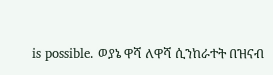is possible. ወያኔ ዋሻ ለዋሻ ሲንከራተት በዝናብ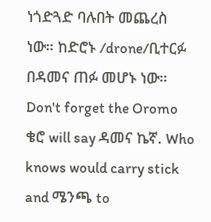ነጎድጓድ ባሉበት መጨረስ ነው። ከድሮኑ /drone/ቢተርፉ በዳመና ጠፉ መሆኑ ነው። Don't forget the Oromo ቄሮ will say ዳመና ኬኛ. Who knows would carry stick and ሜንጫ to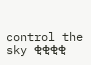control the sky ቂቂቂቂ